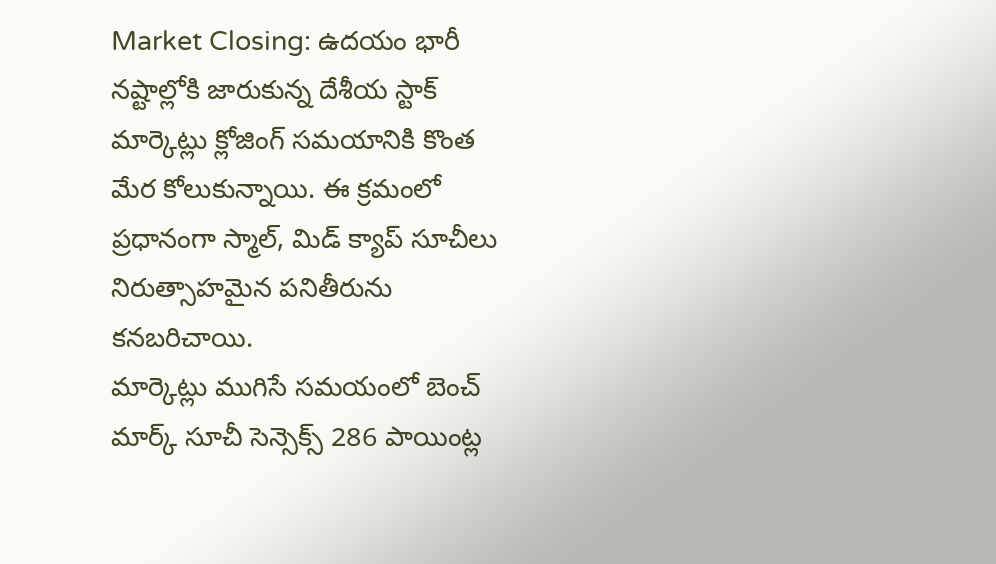Market Closing: ఉదయం భారీ నష్టాల్లోకి జారుకున్న దేశీయ స్టాక్ మార్కెట్లు క్లోజింగ్ సమయానికి కొంత మేర కోలుకున్నాయి. ఈ క్రమంలో ప్రధానంగా స్మాల్, మిడ్ క్యాప్ సూచీలు నిరుత్సాహమైన పనితీరును కనబరిచాయి.
మార్కెట్లు ముగిసే సమయంలో బెంచ్ మార్క్ సూచీ సెన్సెక్స్ 286 పాయింట్ల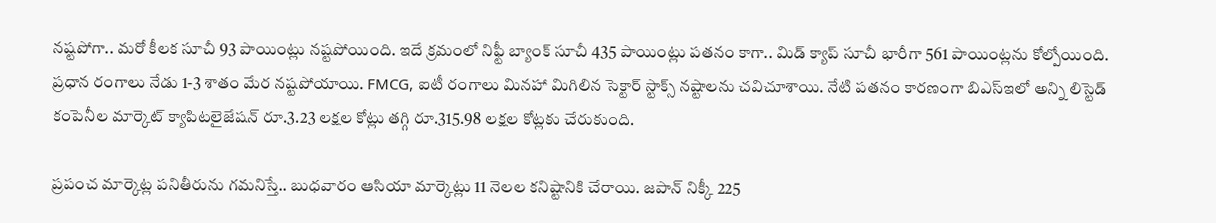నష్టపోగా.. మరో కీలక సూచీ 93 పాయింట్లు నష్టపోయింది. ఇదే క్రమంలో నిఫ్టీ బ్యాంక్ సూచీ 435 పాయింట్లు పతనం కాగా.. మిడ్ క్యాప్ సూచీ భారీగా 561 పాయింట్లను కోల్పోయింది. ప్రధాన రంగాలు నేడు 1-3 శాతం మేర నష్టపోయాయి. FMCG, ఐటీ రంగాలు మినహా మిగిలిన సెక్టార్ స్టాక్స్ నష్టాలను చవిచూశాయి. నేటి పతనం కారణంగా బిఎస్ఇలో అన్ని లిస్టెడ్ కంపెనీల మార్కెట్ క్యాపిటలైజేషన్ రూ.3.23 లక్షల కోట్లు తగ్గి రూ.315.98 లక్షల కోట్లకు చేరుకుంది.

ప్రపంచ మార్కెట్ల పనితీరును గమనిస్తే.. బుధవారం ఆసియా మార్కెట్లు 11 నెలల కనిష్టానికి చేరాయి. జపాన్ నిక్కీ 225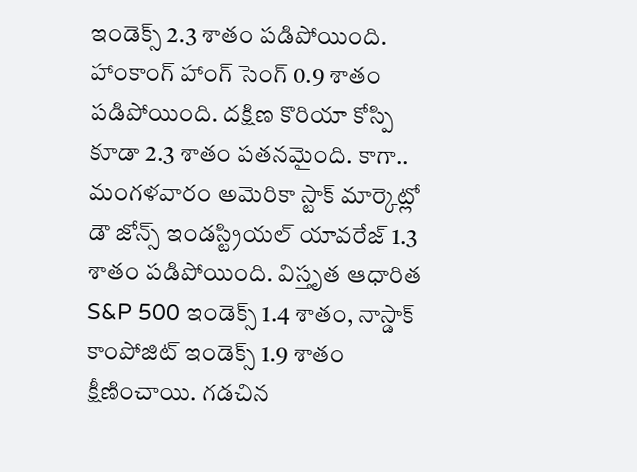ఇండెక్స్ 2.3 శాతం పడిపోయింది. హాంకాంగ్ హాంగ్ సెంగ్ 0.9 శాతం పడిపోయింది. దక్షిణ కొరియా కోస్పి కూడా 2.3 శాతం పతనమైంది. కాగా.. మంగళవారం అమెరికా స్టాక్ మార్కెట్లో డౌ జోన్స్ ఇండస్ట్రియల్ యావరేజ్ 1.3 శాతం పడిపోయింది. విస్తృత ఆధారిత S&P 500 ఇండెక్స్ 1.4 శాతం, నాస్డాక్ కాంపోజిట్ ఇండెక్స్ 1.9 శాతం క్షీణించాయి. గడచిన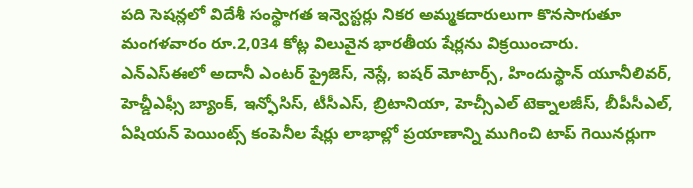పది సెషన్లలో విదేశీ సంస్థాగత ఇన్వెస్టర్లు నికర అమ్మకదారులుగా కొనసాగుతూ మంగళవారం రూ.2,034 కోట్ల విలువైన భారతీయ షేర్లను విక్రయించారు.
ఎన్ఎస్ఈలో అదానీ ఎంటర్ ప్రైజెస్, నెస్లే, ఐషర్ మోటార్స్, హిందుస్థాన్ యూనీలివర్, హెచ్డీఎఫ్సీ బ్యాంక్, ఇన్ఫోసిస్, టీసీఎస్, బ్రిటానియా, హెచ్సీఎల్ టెక్నాలజీస్, బీపీసీఎల్, ఏషియన్ పెయింట్స్ కంపెనీల షేర్లు లాభాల్లో ప్రయాణాన్ని ముగించి టాప్ గెయినర్లుగా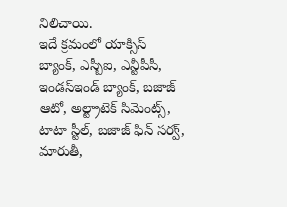నిలిచాయి.
ఇదే క్రమంలో యాక్సిస్ బ్యాంక్, ఎస్బీఐ, ఎన్టీపీసీ, ఇండస్ఇండ్ బ్యాంక్, బజాజ్ ఆటో, అల్ట్రాటెక్ సిమెంట్స్, టాటా స్టీల్, బజాజ్ ఫిన్ సర్వ్, మారుతీ,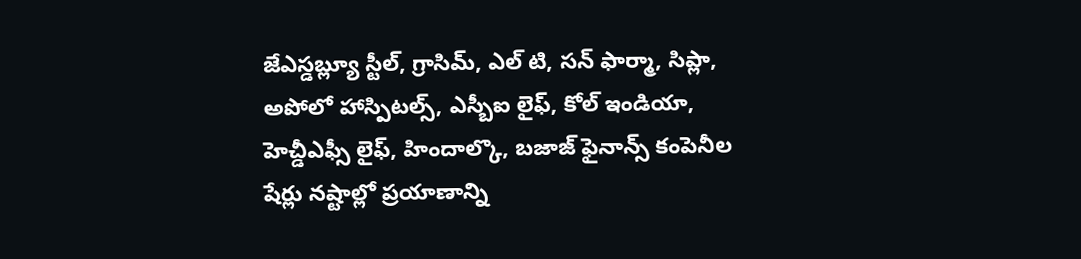జేఎస్డబ్ల్యూ స్టీల్, గ్రాసిమ్, ఎల్ టి, సన్ ఫార్మా, సిప్లా, అపోలో హాస్పిటల్స్, ఎస్బీఐ లైఫ్, కోల్ ఇండియా, హెచ్డీఎఫ్సీ లైఫ్, హిందాల్కొ, బజాజ్ ఫైనాన్స్ కంపెనీల షేర్లు నష్టాల్లో ప్రయాణాన్ని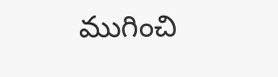ముగించి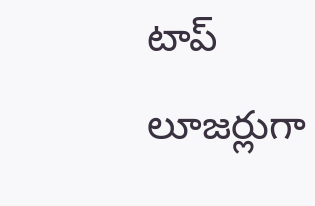టాప్ లూజర్లుగా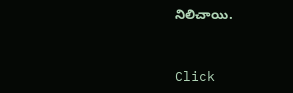నిలిచాయి.


Click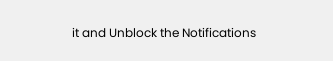it and Unblock the Notifications